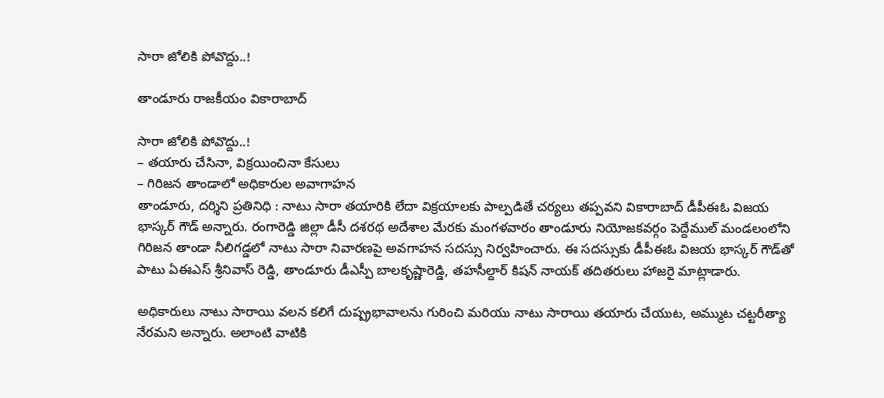సారా జోలికి పోవొద్దు..!

తాండూరు రాజకీయం వికారాబాద్

సారా జోలికి పోవొద్దు..!
– తయారు చేసినా, విక్రయించినా కేసులు
– గిరిజన తాండాలో అధికారుల అవాగాహన
తాండూరు, దర్శిని ప్రతినిధి : నాటు సారా తయారికి లేదా విక్రయాలకు పాల్పడితే చర్యలు తప్పవని వికారాబాద్‌ డీపీఈఓ విజయ భాస్కర్ గౌడ్ అన్నారు. రంగారెడ్డి జిల్లా డీసీ దశరథ అదేశాల మేరకు మంగళవారం తాండూరు నియోజకవర్గం పెద్దేముల్ మండలంలోని గిరిజన తాండా నీలిగడ్డలో నాటు సారా నివారణపై అవగాహన సదస్సు నిర్వహించారు. ఈ సదస్సుకు డీపీఈఓ విజయ భాస్కర్ గౌడ్‌తో పాటు ఏఈఎస్ శ్రీనివాస్ రెడ్డి, తాండూరు డీఎస్పీ బాలకృష్ణారెడ్డి, తహసీల్దార్ కిషన్‌ నాయక్‌ తదితరులు హాజరై మాట్లాడారు.

అధికారులు నాటు సారాయి వలన కలిగే దుష్ప్రభావాలను గురించి మరియు నాటు సారాయి తయారు చేయుట, అమ్ముట చట్టరీత్యా నేరమని అన్నారు. అలాంటి వాటికి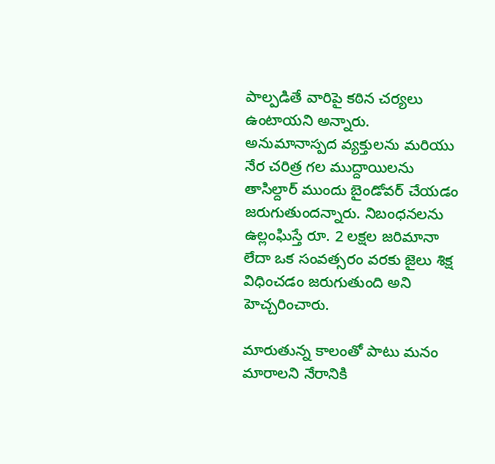పాల్పడితే వారిపై కఠిన చర్యలు ఉంటాయని అన్నారు. అనుమానాస్పద వ్యక్తులను మరియు నేర చరిత్ర గల ముద్దాయిలను తాసిల్దార్ ముందు బైండోవర్ చేయడం జరుగుతుందన్నారు. నిబంధనలను ఉల్లంఘిస్తే రూ. 2 లక్షల జరిమానా లేదా ఒక సంవత్సరం వరకు జైలు శిక్ష విధించడం జరుగుతుంది అని హెచ్చరించారు.

మారుతున్న కాలంతో పాటు మనం మారాలని నేరానికి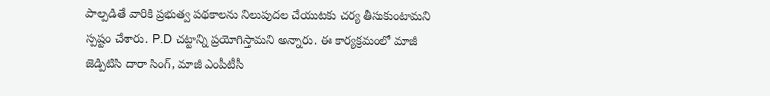పాల్పడితే వారికి ప్రభుత్వ పథకాలను నిలుపుదల చేయుటకు చర్య తీసుకుంటామని స్పష్టం చేశారు. P.D చట్టాన్ని ప్రయోగిస్తామని అన్నారు. ఈ కార్యక్రమంలో మాజీ జెడ్పిటిసి దారా సింగ్, మాజీ ఎంపీటీసీ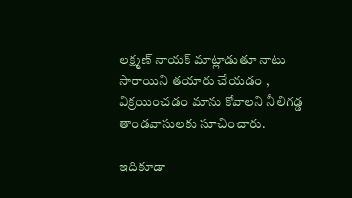లక్ష్మణ్ నాయక్ మాట్లాడుతూ నాటు సారాయిని తయారు చేయడం , విక్రయించడం మాను కోవాలని నీలిగడ్డ తాండవాసులకు సూచించారు.

ఇదికూడా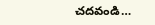చదవండి…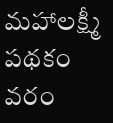మహాలక్ష్మీ పథకం వరం